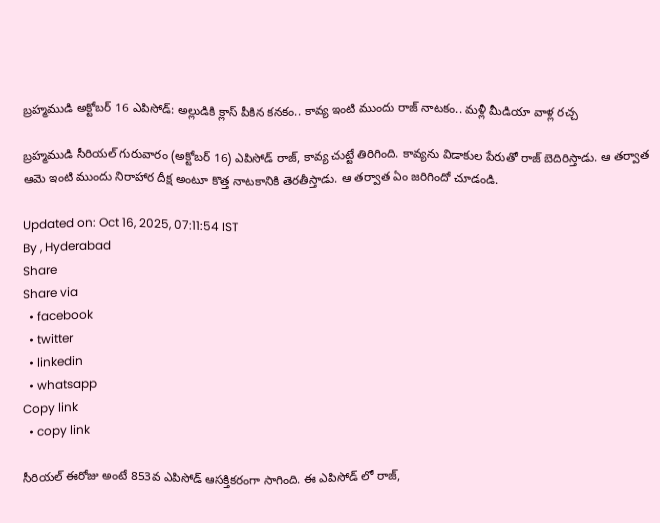బ్రహ్మముడి అక్టోబర్ 16 ఎపిసోడ్: అల్లుడికి క్లాస్ పీకిన కనకం.. కావ్య ఇంటి ముందు రాజ్ నాటకం.. మళ్లీ మీడియా వాళ్ల రచ్చ

బ్రహ్మముడి సీరియల్ గురువారం (అక్టోబర్ 16) ఎపిసోడ్ రాజ్, కావ్య చుట్టే తిరిగింది. కావ్యను విడాకుల పేరుతో రాజ్ బెదిరిస్తాడు. ఆ తర్వాత ఆమె ఇంటి ముందు నిరాహార దీక్ష అంటూ కొత్త నాటకానికి తెరతీస్తాడు. ఆ తర్వాత ఏం జరిగిందో చూడండి.

Updated on: Oct 16, 2025, 07:11:54 IST
By , Hyderabad
Share
Share via
  • facebook
  • twitter
  • linkedin
  • whatsapp
Copy link
  • copy link

సీరియల్ ఈరోజు అంటే 853వ ఎపిసోడ్ ఆసక్తికరంగా సాగింది. ఈ ఎపిసోడ్ లో రాజ్,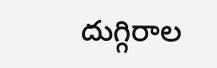దుగ్గిరాల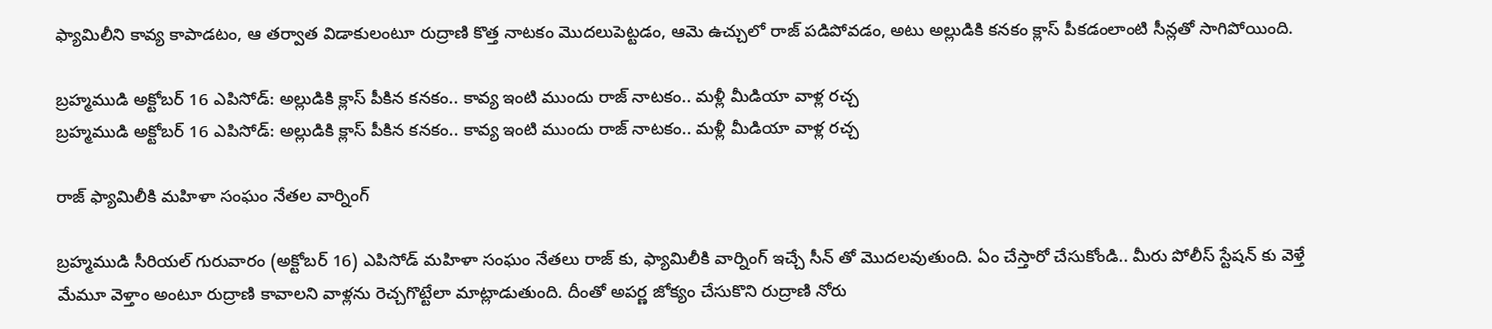ఫ్యామిలీని కావ్య కాపాడటం, ఆ తర్వాత విడాకులంటూ రుద్రాణి కొత్త నాటకం మొదలుపెట్టడం, ఆమె ఉచ్చులో రాజ్ పడిపోవడం, అటు అల్లుడికి కనకం క్లాస్ పీకడంలాంటి సీన్లతో సాగిపోయింది.

బ్రహ్మముడి అక్టోబర్ 16 ఎపిసోడ్: అల్లుడికి క్లాస్ పీకిన కనకం.. కావ్య ఇంటి ముందు రాజ్ నాటకం.. మళ్లీ మీడియా వాళ్ల రచ్చ
బ్రహ్మముడి అక్టోబర్ 16 ఎపిసోడ్: అల్లుడికి క్లాస్ పీకిన కనకం.. కావ్య ఇంటి ముందు రాజ్ నాటకం.. మళ్లీ మీడియా వాళ్ల రచ్చ

రాజ్ ఫ్యామిలీకి మహిళా సంఘం నేతల వార్నింగ్

బ్రహ్మముడి సీరియల్ గురువారం (అక్టోబర్ 16) ఎపిసోడ్ మహిళా సంఘం నేతలు రాజ్ కు, ఫ్యామిలీకి వార్నింగ్ ఇచ్చే సీన్ తో మొదలవుతుంది. ఏం చేస్తారో చేసుకోండి.. మీరు పోలీస్ స్టేషన్ కు వెళ్తే మేమూ వెళ్తాం అంటూ రుద్రాణి కావాలని వాళ్లను రెచ్చగొట్టేలా మాట్లాడుతుంది. దీంతో అపర్ణ జోక్యం చేసుకొని రుద్రాణి నోరు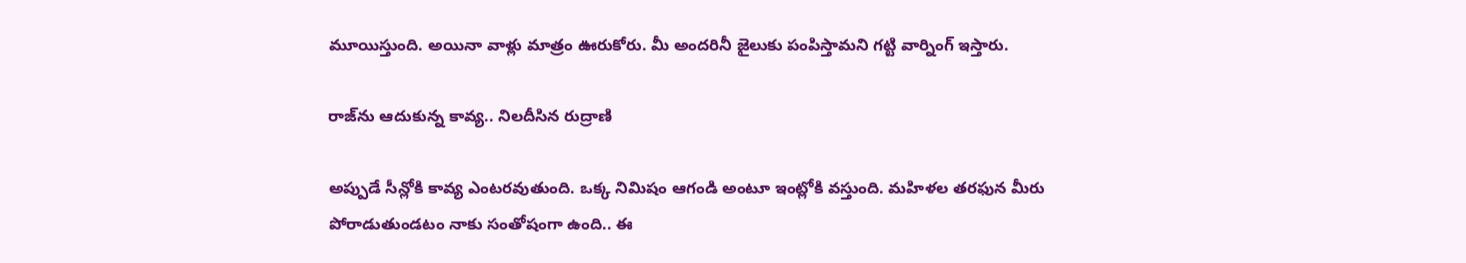మూయిస్తుంది. అయినా వాళ్లు మాత్రం ఊరుకోరు. మీ అందరినీ జైలుకు పంపిస్తామని గట్టి వార్నింగ్ ఇస్తారు.

రాజ్‌ను ఆదుకున్న కావ్య.. నిలదీసిన రుద్రాణి

అప్పుడే సీన్లోకి కావ్య ఎంటరవుతుంది. ఒక్క నిమిషం ఆగండి అంటూ ఇంట్లోకి వస్తుంది. మహిళల తరఫున మీరు పోరాడుతుండటం నాకు సంతోషంగా ఉంది.. ఈ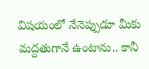విషయంలో నేనెప్పుడూ మీకు మద్దతుగానే ఉంటాను.. కానీ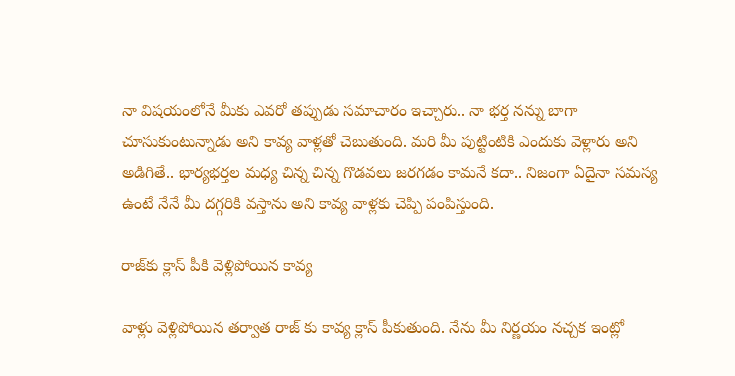నా విషయంలోనే మీకు ఎవరో తప్పుడు సమాచారం ఇచ్చారు.. నా భర్త నన్ను బాగా చూసుకుంటున్నాడు అని కావ్య వాళ్లతో చెబుతుంది. మరి మీ పుట్టింటికి ఎందుకు వెళ్లారు అని అడిగితే.. భార్యభర్తల మధ్య చిన్న చిన్న గొడవలు జరగడం కామనే కదా.. నిజంగా ఏదైనా సమస్య ఉంటే నేనే మీ దగ్గరికి వస్తాను అని కావ్య వాళ్లకు చెప్పి పంపిస్తుంది.

రాజ్‌కు క్లాస్ పీకి వెళ్లిపోయిన కావ్య

వాళ్లు వెళ్లిపోయిన తర్వాత రాజ్ కు కావ్య క్లాస్ పీకుతుంది. నేను మీ నిర్ణయం నచ్చక ఇంట్లో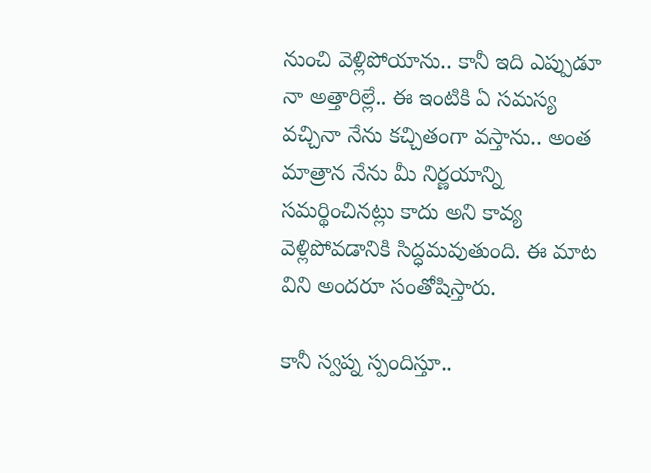నుంచి వెళ్లిపోయాను.. కానీ ఇది ఎప్పుడూ నా అత్తారిల్లే.. ఈ ఇంటికి ఏ సమస్య వచ్చినా నేను కచ్చితంగా వస్తాను.. అంత మాత్రాన నేను మీ నిర్ణయాన్ని సమర్థించినట్లు కాదు అని కావ్య వెళ్లిపోవడానికి సిద్ధమవుతుంది. ఈ మాట విని అందరూ సంతోషిస్తారు.

కానీ స్వప్న స్పందిస్తూ..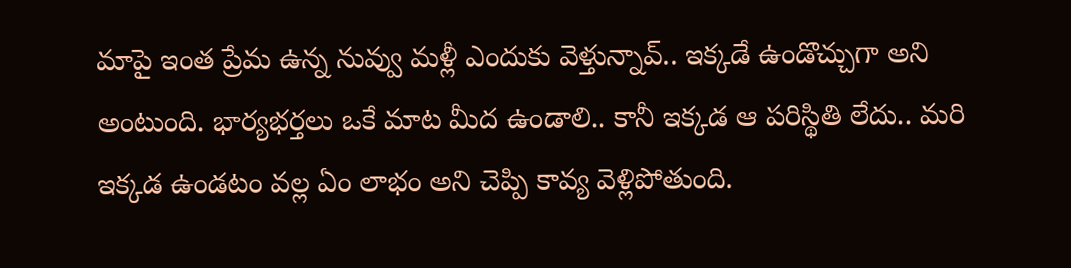మాపై ఇంత ప్రేమ ఉన్న నువ్వు మళ్లీ ఎందుకు వెళ్తున్నావ్.. ఇక్కడే ఉండొచ్చుగా అని అంటుంది. భార్యభర్తలు ఒకే మాట మీద ఉండాలి.. కానీ ఇక్కడ ఆ పరిస్థితి లేదు.. మరి ఇక్కడ ఉండటం వల్ల ఏం లాభం అని చెప్పి కావ్య వెళ్లిపోతుంది.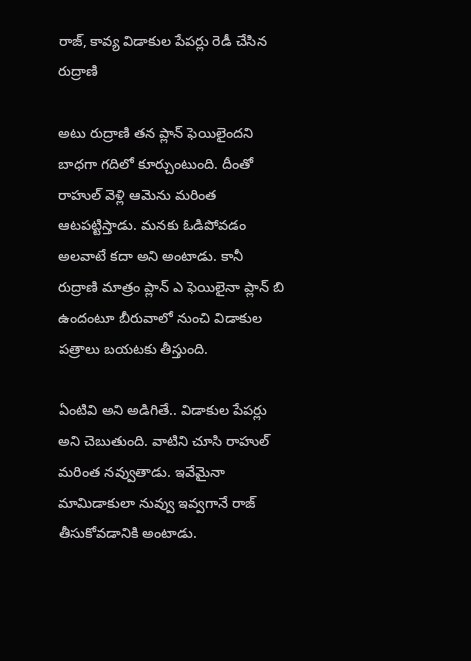రాజ్, కావ్య విడాకుల పేపర్లు రెడీ చేసిన రుద్రాణి

అటు రుద్రాణి తన ప్లాన్ ఫెయిలైందని బాధగా గదిలో కూర్చుంటుంది. దీంతో రాహుల్ వెళ్లి ఆమెను మరింత ఆటపట్టిస్తాడు. మనకు ఓడిపోవడం అలవాటే కదా అని అంటాడు. కానీ రుద్రాణి మాత్రం ప్లాన్ ఎ ఫెయిలైనా ప్లాన్ బి ఉందంటూ బీరువాలో నుంచి విడాకుల పత్రాలు బయటకు తీస్తుంది.

ఏంటివి అని అడిగితే.. విడాకుల పేపర్లు అని చెబుతుంది. వాటిని చూసి రాహుల్ మరింత నవ్వుతాడు. ఇవేమైనా మామిడాకులా నువ్వు ఇవ్వగానే రాజ్ తీసుకోవడానికి అంటాడు.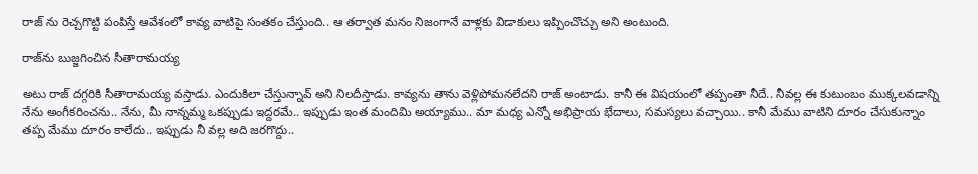రాజ్ ను రెచ్చగొట్టి పంపిస్తే ఆవేశంలో కావ్య వాటిపై సంతకం చేస్తుంది.. ఆ తర్వాత మనం నిజంగానే వాళ్లకు విడాకులు ఇప్పించొచ్చు అని అంటుంది.

రాజ్‌ను బుజ్జగించిన సీతారామయ్య

అటు రాజ్ దగ్గరికి సీతారామయ్య వస్తాడు. ఎందుకిలా చేస్తున్నావ్ అని నిలదీస్తాడు. కావ్యను తాను వెళ్లిపోమనలేదని రాజ్ అంటాడు. కానీ ఈ విషయంలో తప్పంతా నీదే.. నీవల్ల ఈ కుటుంబం ముక్కలవడాన్ని నేను అంగీకరించను.. నేను, మీ నాన్నమ్మ ఒకప్పుడు ఇద్దరమే.. ఇప్పుడు ఇంత మందిమి అయ్యాము.. మా మధ్య ఎన్నో అభిప్రాయ భేదాలు, సమస్యలు వచ్చాయి.. కానీ మేము వాటిని దూరం చేసుకున్నాం తప్ప మేము దూరం కాలేదు.. ఇప్పుడు నీ వల్ల అది జరగొద్దు..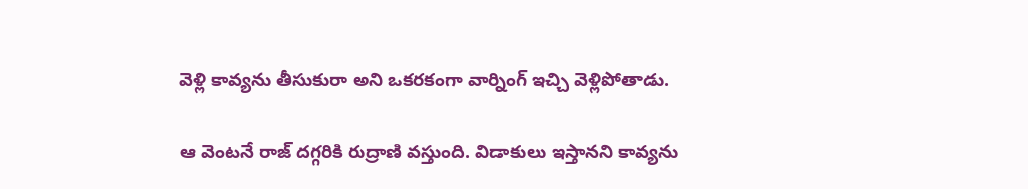వెళ్లి కావ్యను తీసుకురా అని ఒకరకంగా వార్నింగ్ ఇచ్చి వెళ్లిపోతాడు.

ఆ వెంటనే రాజ్ దగ్గరికి రుద్రాణి వస్తుంది. విడాకులు ఇస్తానని కావ్యను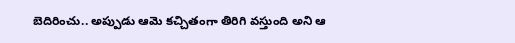బెదిరించు.. అప్పుడు ఆమె కచ్చితంగా తిరిగి వస్తుంది అని ఆ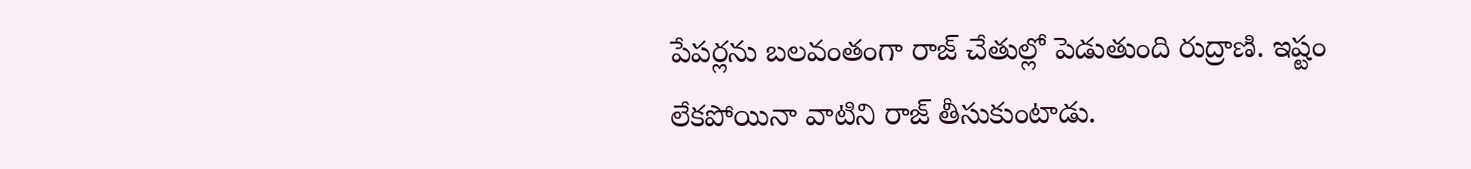పేపర్లను బలవంతంగా రాజ్ చేతుల్లో పెడుతుంది రుద్రాణి. ఇష్టం లేకపోయినా వాటిని రాజ్ తీసుకుంటాడు.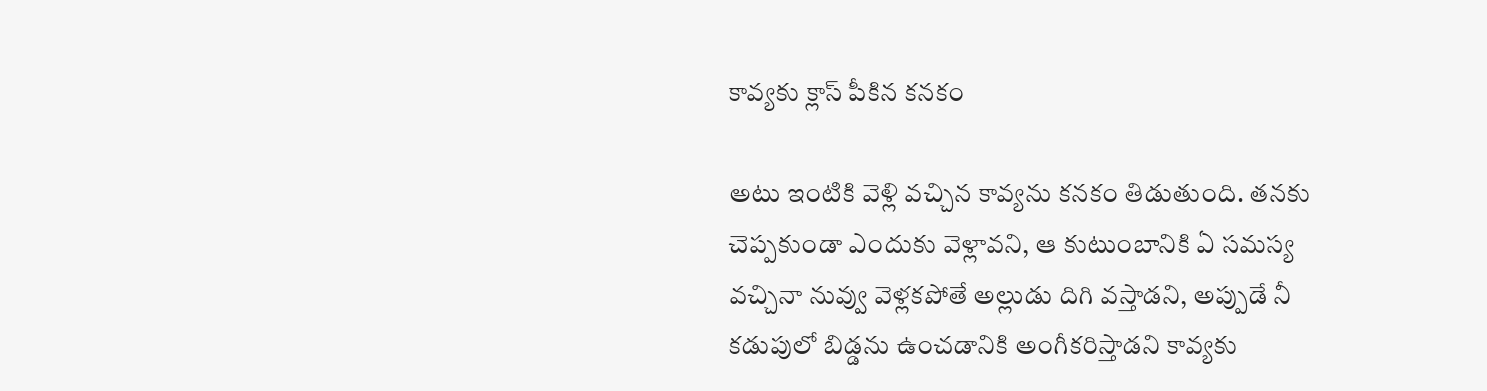కావ్యకు క్లాస్ పీకిన కనకం

అటు ఇంటికి వెళ్లి వచ్చిన కావ్యను కనకం తిడుతుంది. తనకు చెప్పకుండా ఎందుకు వెళ్లావని, ఆ కుటుంబానికి ఏ సమస్య వచ్చినా నువ్వు వెళ్లకపోతే అల్లుడు దిగి వస్తాడని, అప్పుడే నీ కడుపులో బిడ్డను ఉంచడానికి అంగీకరిస్తాడని కావ్యకు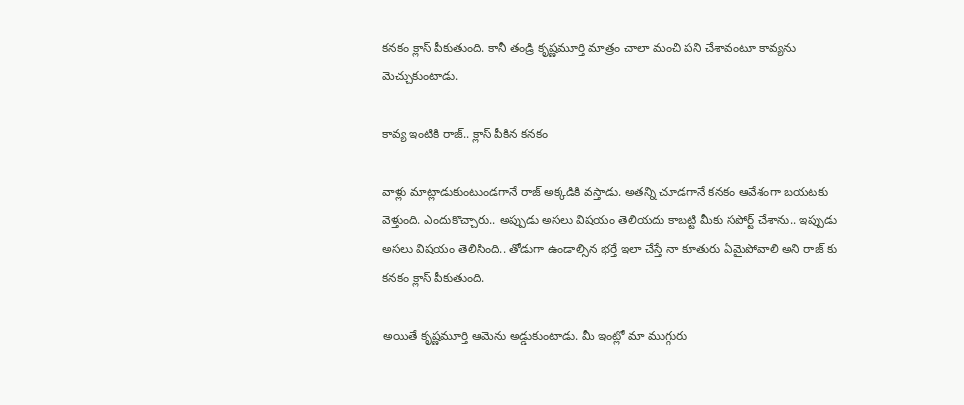కనకం క్లాస్ పీకుతుంది. కానీ తండ్రి కృష్ణమూర్తి మాత్రం చాలా మంచి పని చేశావంటూ కావ్యను మెచ్చుకుంటాడు.

కావ్య ఇంటికి రాజ్.. క్లాస్ పీకిన కనకం

వాళ్లు మాట్లాడుకుంటుండగానే రాజ్ అక్కడికి వస్తాడు. అతన్ని చూడగానే కనకం ఆవేశంగా బయటకు వెళ్తుంది. ఎందుకొచ్చారు.. అప్పుడు అసలు విషయం తెలియదు కాబట్టి మీకు సపోర్ట్ చేశాను.. ఇప్పుడు అసలు విషయం తెలిసింది.. తోడుగా ఉండాల్సిన భర్తే ఇలా చేస్తే నా కూతురు ఏమైపోవాలి అని రాజ్ కు కనకం క్లాస్ పీకుతుంది.

అయితే కృష్ణమూర్తి ఆమెను అడ్డుకుంటాడు. మీ ఇంట్లో మా ముగ్గురు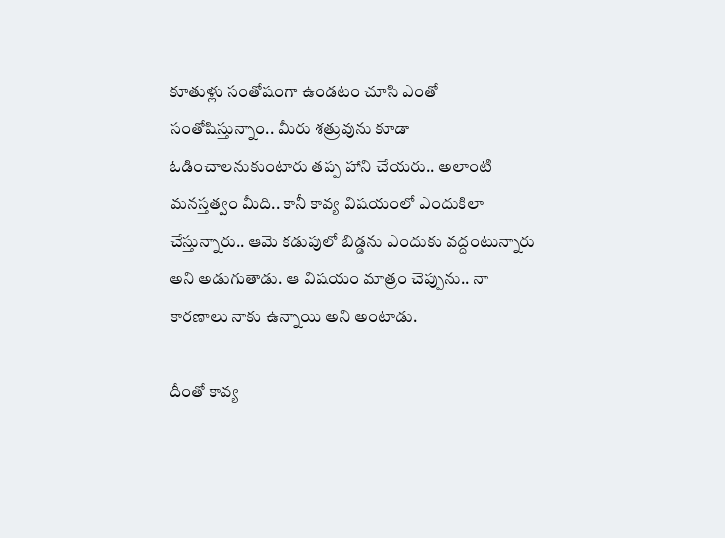కూతుళ్లు సంతోషంగా ఉండటం చూసి ఎంతో సంతోషిస్తున్నాం.. మీరు శత్రువును కూడా ఓడించాలనుకుంటారు తప్ప హాని చేయరు.. అలాంటి మనస్తత్వం మీది.. కానీ కావ్య విషయంలో ఎందుకిలా చేస్తున్నారు.. ఆమె కడుపులో బిడ్డను ఎందుకు వద్దంటున్నారు అని అడుగుతాడు. ఆ విషయం మాత్రం చెప్పును.. నా కారణాలు నాకు ఉన్నాయి అని అంటాడు.

దీంతో కావ్య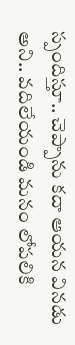స్పందిస్తూ.. చెప్పాను కదా ఆయన వినడు అని.. వదిలేయండి మనం లోపలికి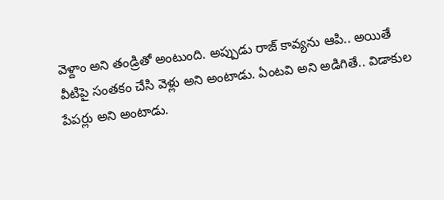వెళ్దాం అని తండ్రితో అంటుంది. అప్పుడు రాజ్ కావ్యను ఆపి.. అయితే వీటిపై సంతకం చేసి వెళ్లు అని అంటాడు. ఏంటవి అని అడిగితే.. విడాకుల పేపర్లు అని అంటాడు.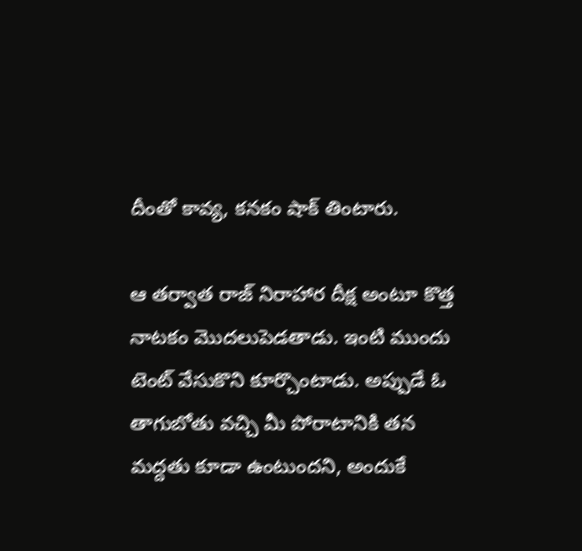దీంతో కావ్య, కనకం షాక్ తింటారు.

ఆ తర్వాత రాజ్ నిరాహార దీక్ష అంటూ కొత్త నాటకం మొదలుపెడతాడు. ఇంటి ముందు టెంట్ వేసుకొని కూర్చొంటాడు. అప్పుడే ఓ తాగుబోతు వచ్చి మీ పోరాటానికి తన మద్దతు కూడా ఉంటుందని, అందుకే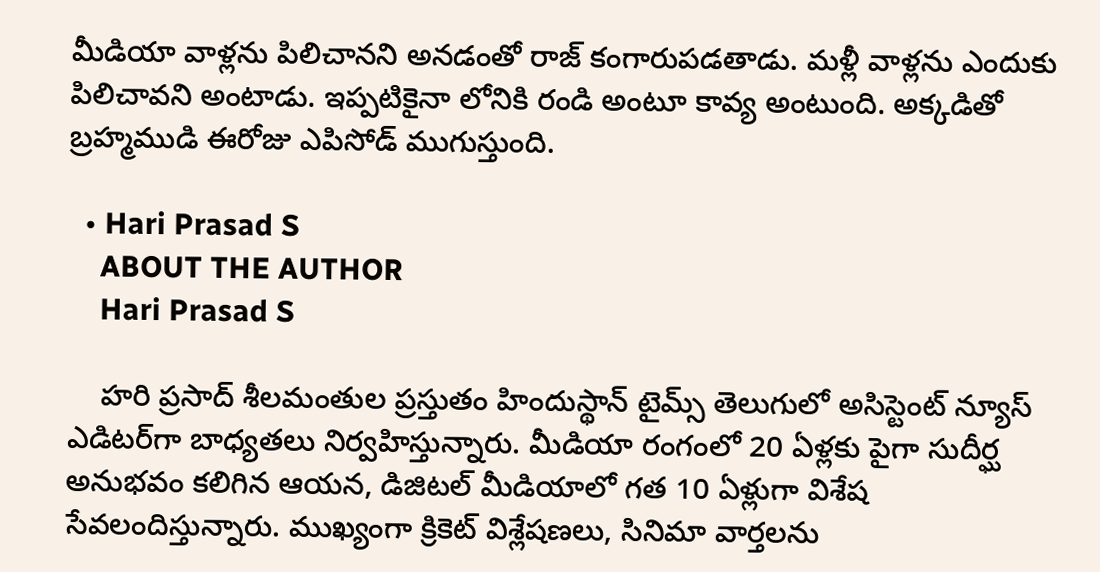మీడియా వాళ్లను పిలిచానని అనడంతో రాజ్ కంగారుపడతాడు. మళ్లీ వాళ్లను ఎందుకు పిలిచావని అంటాడు. ఇప్పటికైనా లోనికి రండి అంటూ కావ్య అంటుంది. అక్కడితో బ్రహ్మముడి ఈరోజు ఎపిసోడ్ ముగుస్తుంది.

  • Hari Prasad S
    ABOUT THE AUTHOR
    Hari Prasad S

    హరి ప్రసాద్ శీలమంతుల ప్రస్తుతం హిందుస్థాన్ టైమ్స్ తెలుగులో అసిస్టెంట్ న్యూస్ ఎడిటర్‌గా బాధ్యతలు నిర్వహిస్తున్నారు. మీడియా రంగంలో 20 ఏళ్లకు పైగా సుదీర్ఘ అనుభవం కలిగిన ఆయన, డిజిటల్ మీడియాలో గత 10 ఏళ్లుగా విశేష సేవలందిస్తున్నారు. ముఖ్యంగా క్రికెట్ విశ్లేషణలు, సినిమా వార్తలను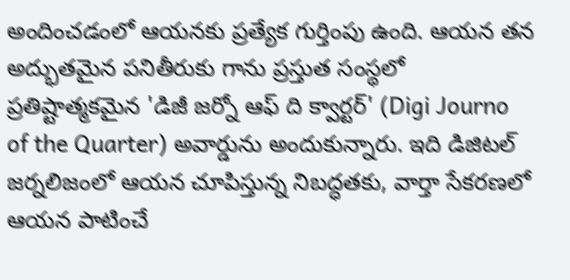అందించడంలో ఆయనకు ప్రత్యేక గుర్తింపు ఉంది. ఆయన తన అద్భుతమైన పనితీరుకు గాను ప్రస్తుత సంస్థలో ప్రతిష్టాత్మకమైన 'డిజీ జర్నో ఆఫ్ ది క్వార్టర్' (Digi Journo of the Quarter) అవార్డును అందుకున్నారు. ఇది డిజిటల్ జర్నలిజంలో ఆయన చూపిస్తున్న నిబద్ధతకు, వార్తా సేకరణలో ఆయన పాటించే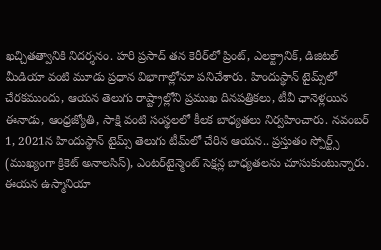ఖచ్చితత్వానికి నిదర్శనం. హరి ప్రసాద్ తన కెరీర్‌లో ప్రింట్, ఎలక్ట్రానిక్, డిజిటల్ మీడియా వంటి మూడు ప్రధాన విభాగాల్లోనూ పనిచేశారు. హిందుస్థాన్ టైమ్స్‌లో చేరకముందు, ఆయన తెలుగు రాష్ట్రాల్లోని ప్రముఖ దినపత్రికలు, టీవీ ఛానెళ్లయిన ఈనాడు, ఆంధ్రజ్యోతి, సాక్షి వంటి సంస్థలలో కీలక బాధ్యతలు నిర్వహించారు. నవంబర్ 1, 2021న హిందుస్థాన్ టైమ్స్ తెలుగు టీమ్‌లో చేరిన ఆయన.. ప్రస్తుతం స్పోర్ట్స్ (ముఖ్యంగా క్రికెట్ అనాలసిస్), ఎంటర్‌టైన్మెంట్ సెక్షన్ల బాధ్యతలను చూసుకుంటున్నారు. ఈయన ఉస్మానియా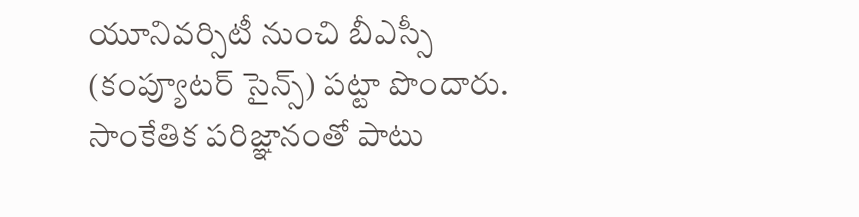యూనివర్సిటీ నుంచి బీఎస్సీ (కంప్యూటర్ సైన్స్) పట్టా పొందారు. సాంకేతిక పరిజ్ఞానంతో పాటు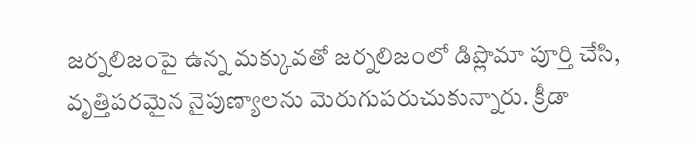జర్నలిజంపై ఉన్న మక్కువతో జర్నలిజంలో డిప్లొమా పూర్తి చేసి, వృత్తిపరమైన నైపుణ్యాలను మెరుగుపరుచుకున్నారు. క్రీడా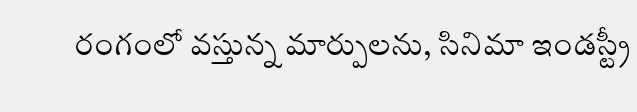రంగంలో వస్తున్న మార్పులను, సినిమా ఇండస్ట్రీ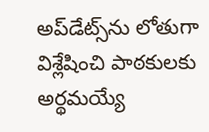అప్‌డేట్స్‌ను లోతుగా విశ్లేషించి పాఠకులకు అర్థమయ్యే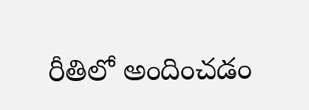రీతిలో అందించడం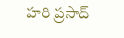హరి ప్రసాద్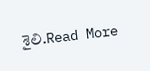శైలి.Read More